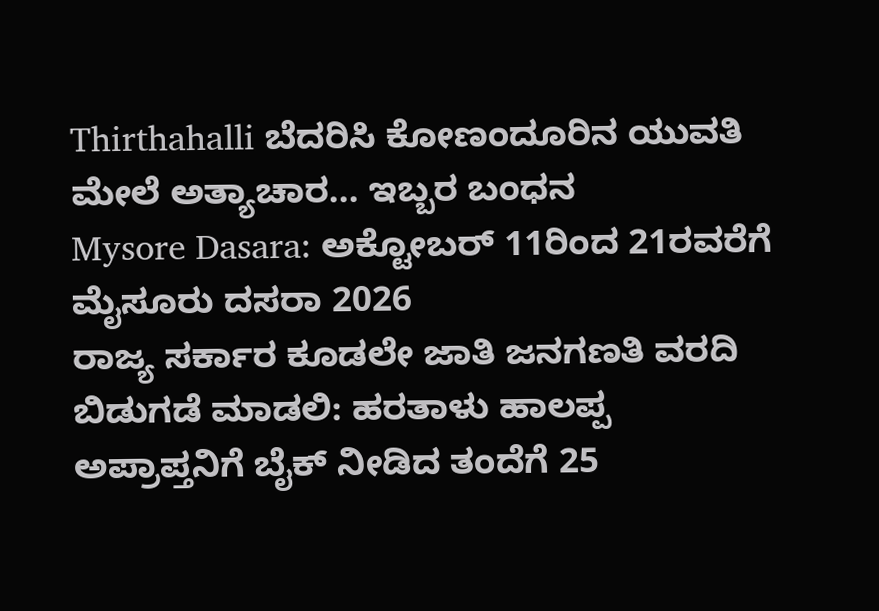Thirthahalli ಬೆದರಿಸಿ ಕೋಣಂದೂರಿನ ಯುವತಿ ಮೇಲೆ ಅತ್ಯಾಚಾರ... ಇಬ್ಬರ ಬಂಧನ
Mysore Dasara: ಅಕ್ಟೋಬರ್ 11ರಿಂದ 21ರವರೆಗೆ ಮೈಸೂರು ದಸರಾ 2026
ರಾಜ್ಯ ಸರ್ಕಾರ ಕೂಡಲೇ ಜಾತಿ ಜನಗಣತಿ ವರದಿ ಬಿಡುಗಡೆ ಮಾಡಲಿ: ಹರತಾಳು ಹಾಲಪ್ಪ
ಅಪ್ರಾಪ್ತನಿಗೆ ಬೈಕ್ ನೀಡಿದ ತಂದೆಗೆ 25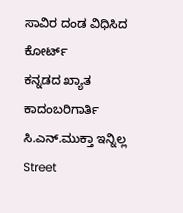ಸಾವಿರ ದಂಡ ವಿಧಿಸಿದ ಕೋರ್ಟ್
ಕನ್ನಡದ ಖ್ಯಾತ ಕಾದಂಬರಿಗಾರ್ತಿ ಸಿ.ಎನ್.ಮುಕ್ತಾ ಇನ್ನಿಲ್ಲ
Street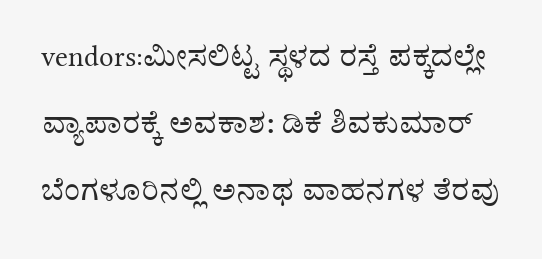vendors:ಮೀಸಲಿಟ್ಟ ಸ್ಥಳದ ರಸ್ತೆ ಪಕ್ಕದಲ್ಲೇ ವ್ಯಾಪಾರಕ್ಕೆ ಅವಕಾಶ: ಡಿಕೆ ಶಿವಕುಮಾರ್
ಬೆಂಗಳೂರಿನಲ್ಲಿ ಅನಾಥ ವಾಹನಗಳ ತೆರವು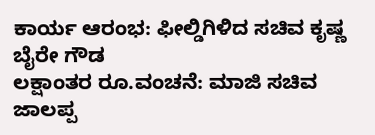ಕಾರ್ಯ ಆರಂಭ: ಫೀಲ್ಡಿಗಿಳಿದ ಸಚಿವ ಕೃಷ್ಣ ಬೈರೇ ಗೌಡ
ಲಕ್ಷಾಂತರ ರೂ.ವಂಚನೆ: ಮಾಜಿ ಸಚಿವ ಜಾಲಪ್ಪ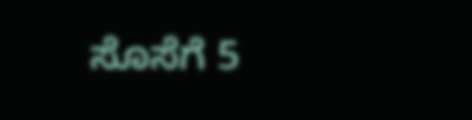ಸೊಸೆಗೆ 5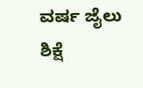ವರ್ಷ ಜೈಲು ಶಿಕ್ಷೆ